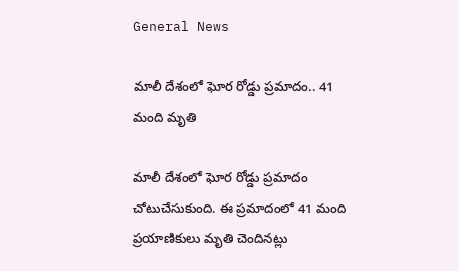General News

మాలీ దేశంలో ఘోర రోడ్డు ప్రమాదం.. 41 మంది మృతి

మాలీ దేశంలో ఘోర రోడ్డు ప్రమాదం చోటుచేసుకుంది. ఈ ప్రమాదంలో 41 మంది ప్రయాణికులు మృతి చెందినట్లు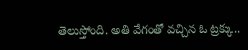తెలుస్తోంది. అతి వేగంతో వచ్చిన ఓ ట్రక్కు..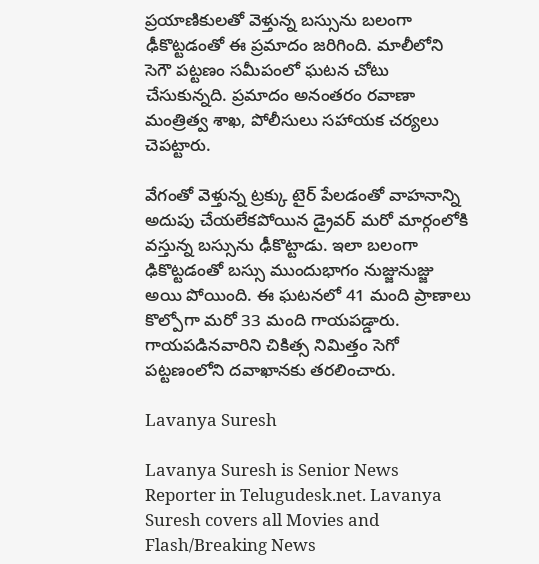ప్రయాణికులతో వెళ్తున్న బస్సును బలంగా ఢీకొట్టడంతో ఈ ప్రమాదం జరిగింది. మాలీలోని సెగౌ పట్టణం సమీపంలో ఘటన చోటు చేసుకున్నది. ప్రమాదం అనంతరం రవాణా మంత్రిత్వ శాఖ, పోలీసులు సహాయక చర్యలు చెపట్టారు.

వేగంతో వెళ్తున్న ట్రక్కు టైర్‌ పేలడంతో వాహనాన్ని అదుపు చేయలేకపోయిన డ్రైవర్‌ మరో మార్గంలోకి వస్తున్న బస్సును ఢీకొట్టాడు. ఇలా బలంగా ఢికొట్టడంతో బస్సు ముందుభాగం నుజ్జునుజ్జు అయి పోయింది. ఈ ఘటనలో 41 మంది ప్రాణాలు కొల్పోగా మరో 33 మంది గాయపడ్డారు. గాయపడినవారిని చికిత్స నిమిత్తం సెగో పట్టణంలోని దవాఖానకు తరలించారు.

Lavanya Suresh

Lavanya Suresh is Senior News Reporter in Telugudesk.net. Lavanya Suresh covers all Movies and Flash/Breaking News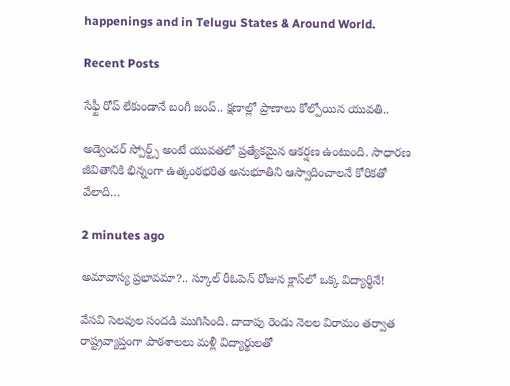happenings and in Telugu States & Around World.

Recent Posts

సేఫ్టీ రోప్ లేకుండానే బంగీ జంప్.. క్షణాల్లో ప్రాణాలు కోల్పోయిన యువతి..

అడ్వెంచర్ స్పోర్ట్స్ అంటే యువతలో ప్రత్యేకమైన ఆకర్షణ ఉంటుంది. సాధారణ జీవితానికి భిన్నంగా ఉత్కంఠభరిత అనుభూతిని ఆస్వాదించాలనే కోరికతో వేలాది…

2 minutes ago

అమావాస్య ప్రభావమా?.. స్కూల్ రీఓపెన్ రోజున క్లాస్‌లో ఒక్క విద్యార్థినే!

వేసవి సెలవుల సందడి ముగిసింది. దాదాపు రెండు నెలల విరామం తర్వాత రాష్ట్రవ్యాప్తంగా పాఠశాలలు మళ్లీ విద్యార్థులతో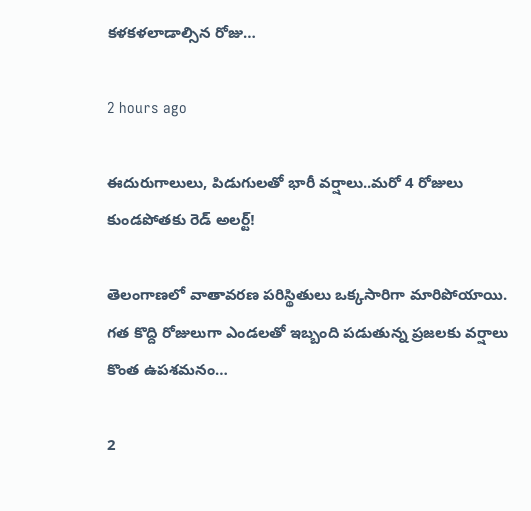కళకళలాడాల్సిన రోజు…

2 hours ago

ఈదురుగాలులు, పిడుగులతో భారీ వర్షాలు..మరో 4 రోజులు కుండపోతకు రెడ్ అలర్ట్!

తెలంగాణలో వాతావరణ పరిస్థితులు ఒక్కసారిగా మారిపోయాయి. గత కొద్ది రోజులుగా ఎండలతో ఇబ్బంది పడుతున్న ప్రజలకు వర్షాలు కొంత ఉపశమనం…

2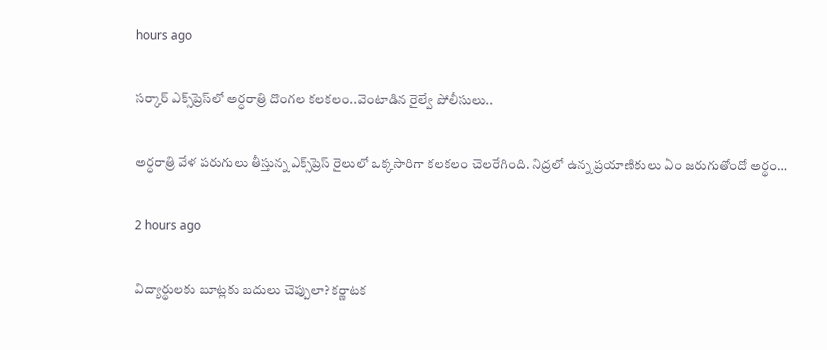hours ago

సర్కార్ ఎక్స్‌ప్రెస్‌లో అర్ధరాత్రి దొంగల కలకలం..వెంటాడిన రైల్వే పోలీసులు..

అర్ధరాత్రి వేళ పరుగులు తీస్తున్న ఎక్స్‌ప్రెస్ రైలులో ఒక్కసారిగా కలకలం చెలరేగింది. నిద్రలో ఉన్న ప్రయాణికులు ఏం జరుగుతోందో అర్థం…

2 hours ago

విద్యార్థులకు బూట్లకు బదులు చెప్పులా? కర్ణాటక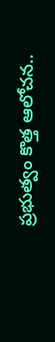ప్రభుత్వం కొత్త ఆలోచన..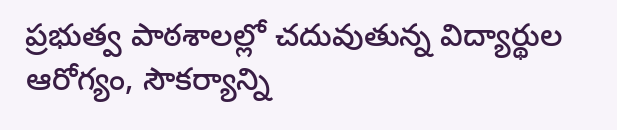ప్రభుత్వ పాఠశాలల్లో చదువుతున్న విద్యార్థుల ఆరోగ్యం, సౌకర్యాన్ని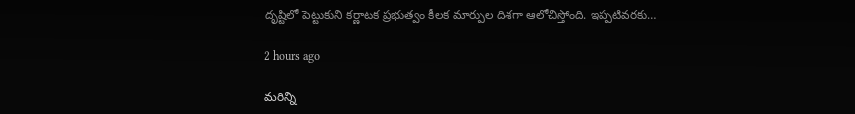దృష్టిలో పెట్టుకుని కర్ణాటక ప్రభుత్వం కీలక మార్పుల దిశగా ఆలోచిస్తోంది. ఇప్పటివరకు…

2 hours ago

మరిన్ని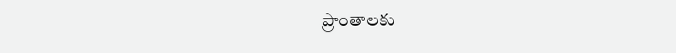ప్రాంతాలకు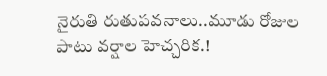నైరుతి రుతుపవనాలు..మూడు రోజుల పాటు వర్షాల హెచ్చరిక.!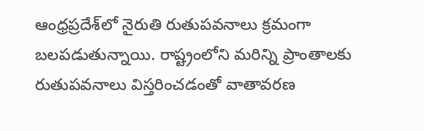ఆంధ్రప్రదేశ్‌లో నైరుతి రుతుపవనాలు క్రమంగా బలపడుతున్నాయి. రాష్ట్రంలోని మరిన్ని ప్రాంతాలకు రుతుపవనాలు విస్తరించడంతో వాతావరణ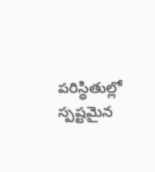పరిస్థితుల్లో స్పష్టమైన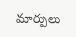మార్పులు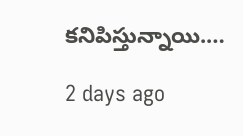కనిపిస్తున్నాయి.…

2 days ago